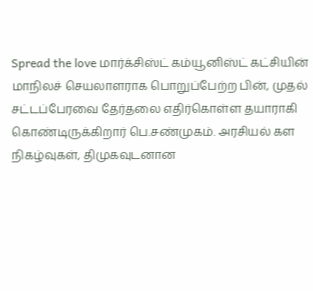Spread the love மார்க்சிஸ்ட் கம்யூனிஸ்ட் கட்சியின் மாநிலச் செயலாளராக பொறுப்பேற்ற பின், முதல் சட்டப்பேரவை தேர்தலை எதிர்கொள்ள தயாராகி கொண்டிருக்கிறார் பெ.சண்முகம். அரசியல் கள நிகழ்வுகள், திமுகவுடனான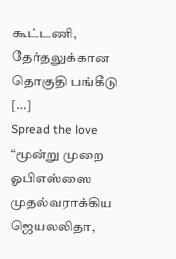கூட்டணி, தேர்தலுக்கான தொகுதி பங்கீடு […]
Spread the love “மூன்று முறை ஓபிஎஸ்ஸை முதல்வராக்கிய ஜெயலலிதா,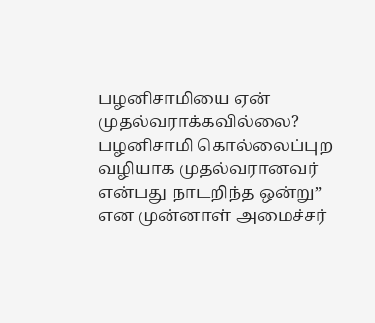பழனிசாமியை ஏன் முதல்வராக்கவில்லை? பழனிசாமி கொல்லைப்புற வழியாக முதல்வரானவர் என்பது நாடறிந்த ஒன்று” என முன்னாள் அமைச்சர்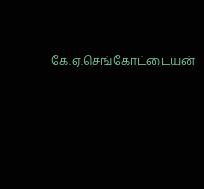கே.ஏ.செங்கோட்டையன்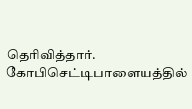தெரிவித்தார். கோபிசெட்டிபாளையத்தில்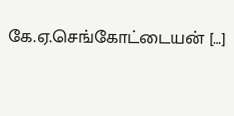கே.ஏ.செங்கோட்டையன் […]